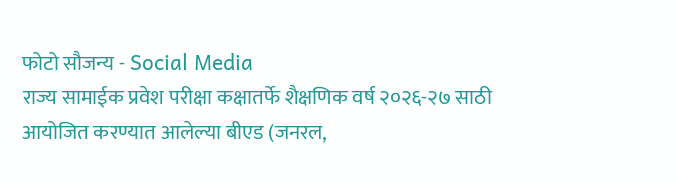फोटो सौजन्य - Social Media
राज्य सामाईक प्रवेश परीक्षा कक्षातर्फे शैक्षणिक वर्ष २०२६-२७ साठी आयोजित करण्यात आलेल्या बीएड (जनरल,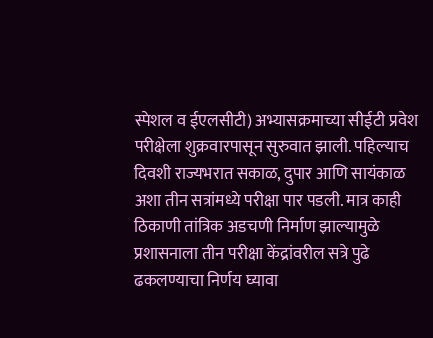स्पेशल व ईएलसीटी) अभ्यासक्रमाच्या सीईटी प्रवेश परीक्षेला शुक्रवारपासून सुरुवात झाली. पहिल्याच दिवशी राज्यभरात सकाळ, दुपार आणि सायंकाळ अशा तीन सत्रांमध्ये परीक्षा पार पडली. मात्र काही ठिकाणी तांत्रिक अडचणी निर्माण झाल्यामुळे प्रशासनाला तीन परीक्षा केंद्रांवरील सत्रे पुढे ढकलण्याचा निर्णय घ्यावा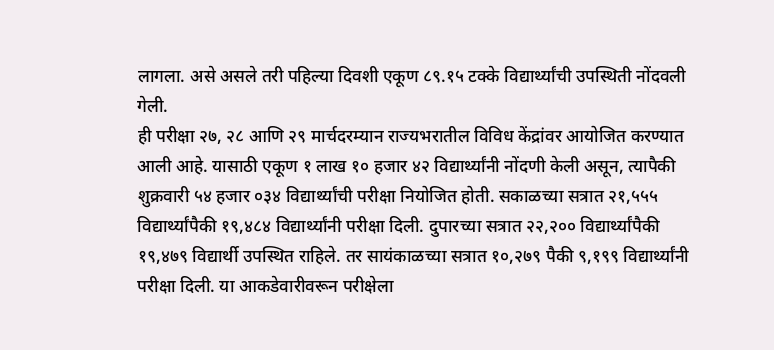लागला. असे असले तरी पहिल्या दिवशी एकूण ८९.१५ टक्के विद्यार्थ्यांची उपस्थिती नोंदवली गेली.
ही परीक्षा २७, २८ आणि २९ मार्चदरम्यान राज्यभरातील विविध केंद्रांवर आयोजित करण्यात आली आहे. यासाठी एकूण १ लाख १० हजार ४२ विद्यार्थ्यांनी नोंदणी केली असून, त्यापैकी शुक्रवारी ५४ हजार ०३४ विद्यार्थ्यांची परीक्षा नियोजित होती. सकाळच्या सत्रात २१,५५५ विद्यार्थ्यांपैकी १९,४८४ विद्यार्थ्यांनी परीक्षा दिली. दुपारच्या सत्रात २२,२०० विद्यार्थ्यांपैकी १९,४७९ विद्यार्थी उपस्थित राहिले. तर सायंकाळच्या सत्रात १०,२७९ पैकी ९,१९९ विद्यार्थ्यांनी परीक्षा दिली. या आकडेवारीवरून परीक्षेला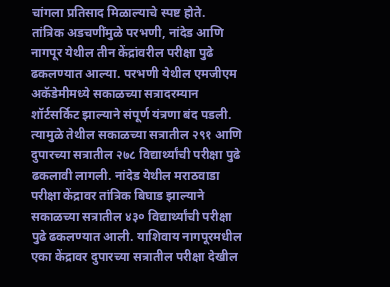चांगला प्रतिसाद मिळाल्याचे स्पष्ट होते.
तांत्रिक अडचणींमुळे परभणी, नांदेड आणि नागपूर येथील तीन केंद्रांवरील परीक्षा पुढे ढकलण्यात आल्या. परभणी येथील एमजीएम अकॅडेमीमध्ये सकाळच्या सत्रादरम्यान शॉर्टसर्किट झाल्याने संपूर्ण यंत्रणा बंद पडली. त्यामुळे तेथील सकाळच्या सत्रातील २९१ आणि दुपारच्या सत्रातील २७८ विद्यार्थ्यांची परीक्षा पुढे ढकलावी लागली. नांदेड येथील मराठवाडा परीक्षा केंद्रावर तांत्रिक बिघाड झाल्याने सकाळच्या सत्रातील ४३० विद्यार्थ्यांची परीक्षा पुढे ढकलण्यात आली. याशिवाय नागपूरमधील एका केंद्रावर दुपारच्या सत्रातील परीक्षा देखील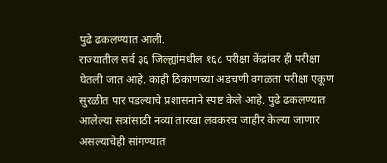पुढे ढकलण्यात आली.
राज्यातील सर्व ३६ जिल्ह्यांमधील १६८ परीक्षा केंद्रांवर ही परीक्षा घेतली जात आहे. काही ठिकाणच्या अडचणी वगळता परीक्षा एकूण सुरळीत पार पडल्याचे प्रशासनाने स्पष्ट केले आहे. पुढे ढकलण्यात आलेल्या सत्रांसाठी नव्या तारखा लवकरच जाहीर केल्या जाणार असल्याचेही सांगण्यात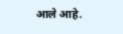आले आहे.